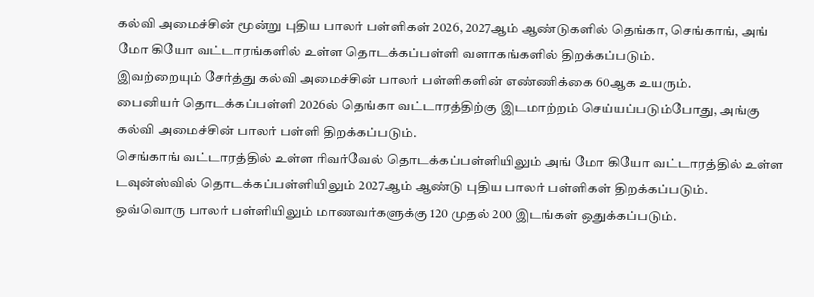கல்வி அமைச்சின் மூன்று புதிய பாலர் பள்ளிகள் 2026, 2027ஆம் ஆண்டுகளில் தெங்கா, செங்காங், அங் மோ கியோ வட்டாரங்களில் உள்ள தொடக்கப்பள்ளி வளாகங்களில் திறக்கப்படும்.
இவற்றையும் சேர்த்து கல்வி அமைச்சின் பாலர் பள்ளிகளின் எண்ணிக்கை 60ஆக உயரும்.
பைனியர் தொடக்கப்பள்ளி 2026ல் தெங்கா வட்டாரத்திற்கு இடமாற்றம் செய்யப்படும்போது, அங்கு கல்வி அமைச்சின் பாலர் பள்ளி திறக்கப்படும்.
செங்காங் வட்டாரத்தில் உள்ள ரிவர்வேல் தொடக்கப்பள்ளியிலும் அங் மோ கியோ வட்டாரத்தில் உள்ள டவுன்ஸ்வில் தொடக்கப்பள்ளியிலும் 2027ஆம் ஆண்டு புதிய பாலர் பள்ளிகள் திறக்கப்படும்.
ஒவ்வொரு பாலர் பள்ளியிலும் மாணவர்களுக்கு 120 முதல் 200 இடங்கள் ஒதுக்கப்படும்.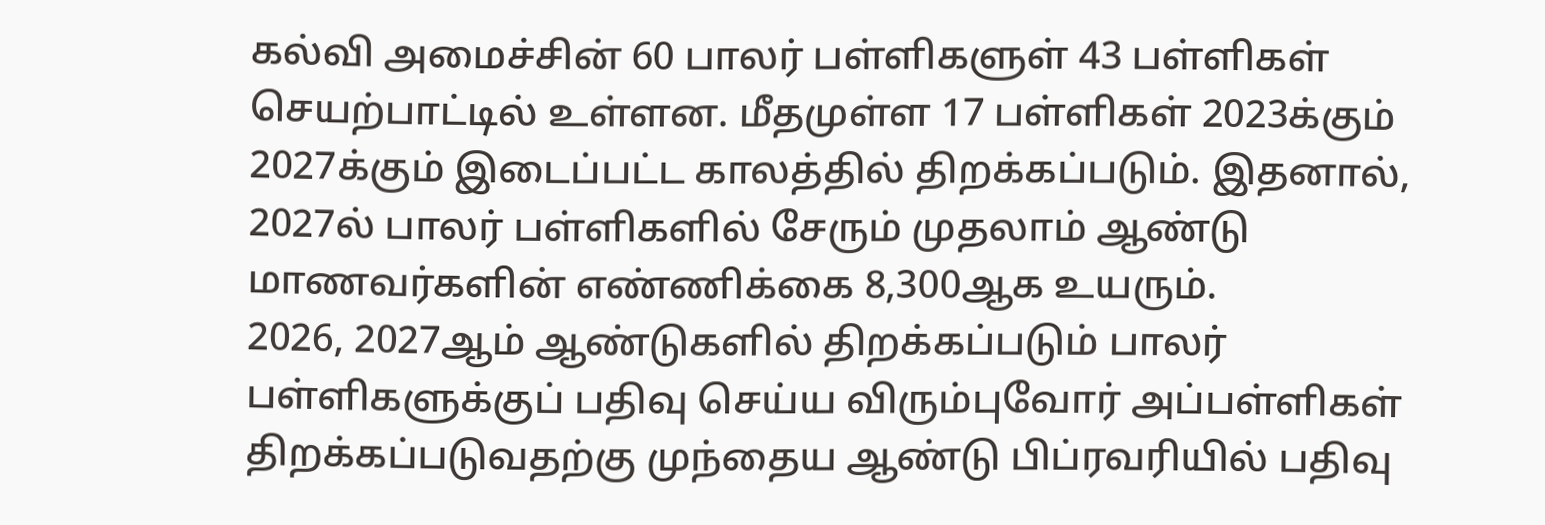கல்வி அமைச்சின் 60 பாலர் பள்ளிகளுள் 43 பள்ளிகள் செயற்பாட்டில் உள்ளன. மீதமுள்ள 17 பள்ளிகள் 2023க்கும் 2027க்கும் இடைப்பட்ட காலத்தில் திறக்கப்படும். இதனால், 2027ல் பாலர் பள்ளிகளில் சேரும் முதலாம் ஆண்டு மாணவர்களின் எண்ணிக்கை 8,300ஆக உயரும்.
2026, 2027ஆம் ஆண்டுகளில் திறக்கப்படும் பாலர் பள்ளிகளுக்குப் பதிவு செய்ய விரும்புவோர் அப்பள்ளிகள் திறக்கப்படுவதற்கு முந்தைய ஆண்டு பிப்ரவரியில் பதிவு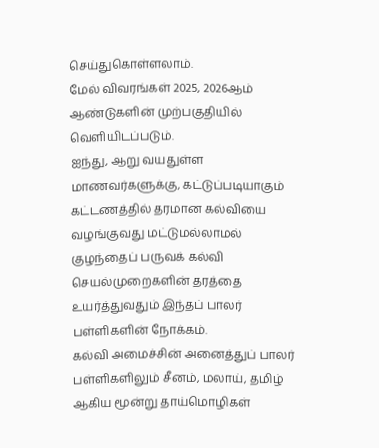செய்துகொள்ளலாம்.
மேல் விவரங்கள் 2025, 2026ஆம் ஆண்டுகளின் முற்பகுதியில் வெளியிடப்படும்.
ஐந்து, ஆறு வயதுள்ள மாணவர்களுக்கு, கட்டுப்படியாகும் கட்டணத்தில் தரமான கல்வியை வழங்குவது மட்டுமல்லாமல் குழந்தைப் பருவக் கல்வி செயல்முறைகளின் தரத்தை உயர்த்துவதும் இந்தப் பாலர் பள்ளிகளின் நோக்கம்.
கல்வி அமைச்சின் அனைத்துப் பாலர் பள்ளிகளிலும் சீனம், மலாய், தமிழ் ஆகிய மூன்று தாய்மொழிகள்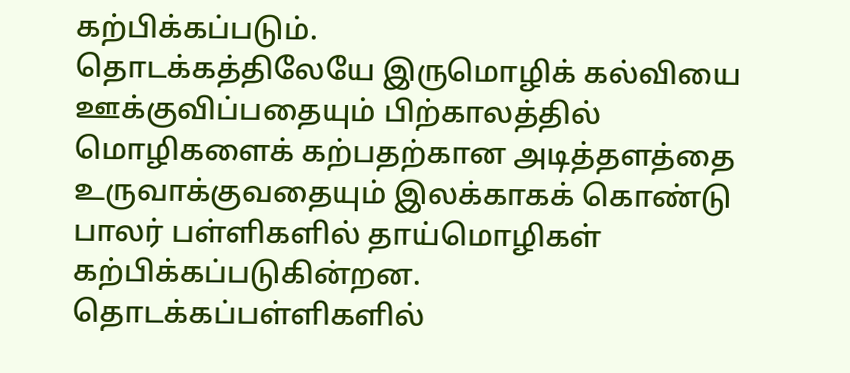கற்பிக்கப்படும்.
தொடக்கத்திலேயே இருமொழிக் கல்வியை ஊக்குவிப்பதையும் பிற்காலத்தில் மொழிகளைக் கற்பதற்கான அடித்தளத்தை உருவாக்குவதையும் இலக்காகக் கொண்டு பாலர் பள்ளிகளில் தாய்மொழிகள் கற்பிக்கப்படுகின்றன.
தொடக்கப்பள்ளிகளில்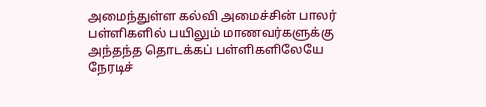அமைந்துள்ள கல்வி அமைச்சின் பாலர் பள்ளிகளில் பயிலும் மாணவர்களுக்கு அந்தந்த தொடக்கப் பள்ளிகளிலேயே நேரடிச்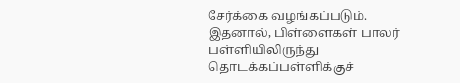சேர்க்கை வழங்கப்படும்.
இதனால், பிள்ளைகள் பாலர் பள்ளியிலிருந்து தொடக்கப்பள்ளிக்குச்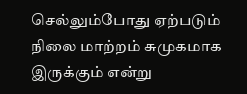செல்லும்போது ஏற்படும் நிலை மாற்றம் சுமுகமாக இருக்கும் என்று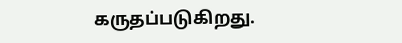கருதப்படுகிறது.